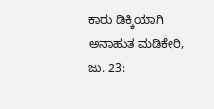ಕಾರು ಡಿಕ್ಕಿಯಾಗಿ ಅನಾಹುತ ಮಡಿಕೇರಿ, ಜು. 23: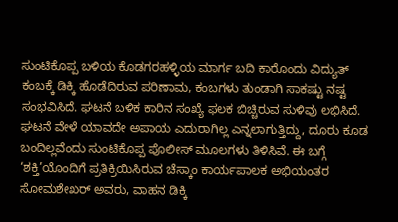ಸುಂಟಿಕೊಪ್ಪ ಬಳಿಯ ಕೊಡಗರಹಳ್ಳಿಯ ಮಾರ್ಗ ಬದಿ ಕಾರೊಂದು ವಿದ್ಯುತ್ ಕಂಬಕ್ಕೆ ಡಿಕ್ಕಿ ಹೊಡೆದಿರುವ ಪರಿಣಾಮ, ಕಂಬಗಳು ತುಂಡಾಗಿ ಸಾಕಷ್ಟು ನಷ್ಟ ಸಂಭವಿಸಿದೆ. ಘಟನೆ ಬಳಿಕ ಕಾರಿನ ಸಂಖ್ಯೆ ಫಲಕ ಬಿಚ್ಚಿರುವ ಸುಳಿವು ಲಭಿಸಿದೆ. ಘಟನೆ ವೇಳೆ ಯಾವದೇ ಅಪಾಯ ಎದುರಾಗಿಲ್ಲ ಎನ್ನಲಾಗುತ್ತಿದ್ದು, ದೂರು ಕೂಡ ಬಂದಿಲ್ಲವೆಂದು ಸುಂಟಿಕೊಪ್ಪ ಪೊಲೀಸ್ ಮೂಲಗಳು ತಿಳಿಸಿವೆ. ಈ ಬಗ್ಗೆ ‘ಶಕ್ತಿ’ಯೊಂದಿಗೆ ಪ್ರತಿಕ್ರಿಯಿಸಿರುವ ಚೆಸ್ಕಾಂ ಕಾರ್ಯಪಾಲಕ ಅಭಿಯಂತರ ಸೋಮಶೇಖರ್ ಅವರು, ವಾಹನ ಡಿಕ್ಕಿ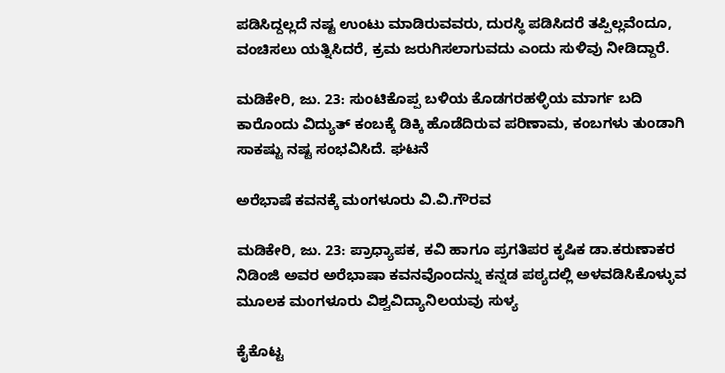ಪಡಿಸಿದ್ದಲ್ಲದೆ ನಷ್ಟ ಉಂಟು ಮಾಡಿರುವವರು, ದುರಸ್ಥಿ ಪಡಿಸಿದರೆ ತಪ್ಪಿಲ್ಲವೆಂದೂ, ವಂಚಿಸಲು ಯತ್ನಿಸಿದರೆ, ಕ್ರಮ ಜರುಗಿಸಲಾಗುವದು ಎಂದು ಸುಳಿವು ನೀಡಿದ್ದಾರೆ.

ಮಡಿಕೇರಿ, ಜು. 23: ಸುಂಟಿಕೊಪ್ಪ ಬಳಿಯ ಕೊಡಗರಹಳ್ಳಿಯ ಮಾರ್ಗ ಬದಿ ಕಾರೊಂದು ವಿದ್ಯುತ್ ಕಂಬಕ್ಕೆ ಡಿಕ್ಕಿ ಹೊಡೆದಿರುವ ಪರಿಣಾಮ, ಕಂಬಗಳು ತುಂಡಾಗಿ ಸಾಕಷ್ಟು ನಷ್ಟ ಸಂಭವಿಸಿದೆ. ಘಟನೆ

ಅರೆಭಾಷೆ ಕವನಕ್ಕೆ ಮಂಗಳೂರು ವಿ.ವಿ.ಗೌರವ

ಮಡಿಕೇರಿ, ಜು. 23: ಪ್ರಾಧ್ಯಾಪಕ, ಕವಿ ಹಾಗೂ ಪ್ರಗತಿಪರ ಕೃಷಿಕ ಡಾ.ಕರುಣಾಕರ ನಿಡಿಂಜಿ ಅವರ ಅರೆಭಾಷಾ ಕವನವೊಂದನ್ನು ಕನ್ನಡ ಪಠ್ಯದಲ್ಲಿ ಅಳವಡಿಸಿಕೊಳ್ಳುವ ಮೂಲಕ ಮಂಗಳೂರು ವಿಶ್ವವಿದ್ಯಾನಿಲಯವು ಸುಳ್ಯ

ಕೈಕೊಟ್ಟ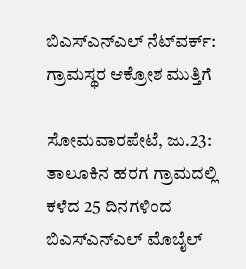ಬಿಎಸ್‍ಎನ್‍ಎಲ್ ನೆಟ್‍ವರ್ಕ್: ಗ್ರಾಮಸ್ಥರ ಆಕ್ರೋಶ ಮುತ್ತಿಗೆ

ಸೋಮವಾರಪೇಟೆ, ಜು.23: ತಾಲೂಕಿನ ಹರಗ ಗ್ರಾಮದಲ್ಲಿ ಕಳೆದ 25 ದಿನಗಳಿಂದ ಬಿಎಸ್‍ಎನ್‍ಎಲ್ ಮೊಬೈಲ್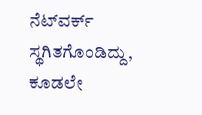ನೆಟ್‍ವರ್ಕ್ ಸ್ಥಗಿತಗೊಂಡಿದ್ದು, ಕೂಡಲೇ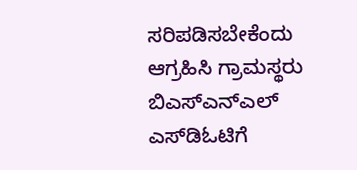ಸರಿಪಡಿಸಬೇಕೆಂದು ಆಗ್ರಹಿಸಿ ಗ್ರಾಮಸ್ಥರು ಬಿಎಸ್‍ಎನ್‍ಎಲ್ ಎಸ್‍ಡಿಓಟಿಗೆ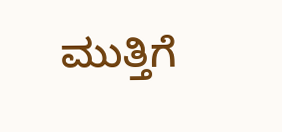ಮುತ್ತಿಗೆ